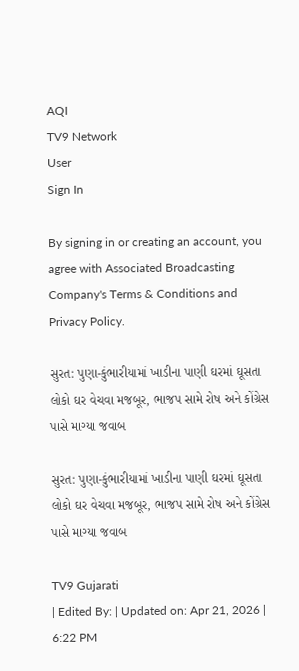AQI
TV9 Network
User
Sign In

By signing in or creating an account, you agree with Associated Broadcasting Company's Terms & Conditions and Privacy Policy.

સુરત: પુણા-કુંભારીયામાં ખાડીના પાણી ઘરમાં ઘૂસતા લોકો ઘર વેચવા મજબૂર, ભાજપ સામે રોષ અને કોંગ્રેસ પાસે માગ્યા જવાબ

સુરત: પુણા-કુંભારીયામાં ખાડીના પાણી ઘરમાં ઘૂસતા લોકો ઘર વેચવા મજબૂર, ભાજપ સામે રોષ અને કોંગ્રેસ પાસે માગ્યા જવાબ

TV9 Gujarati
| Edited By: | Updated on: Apr 21, 2026 | 6:22 PM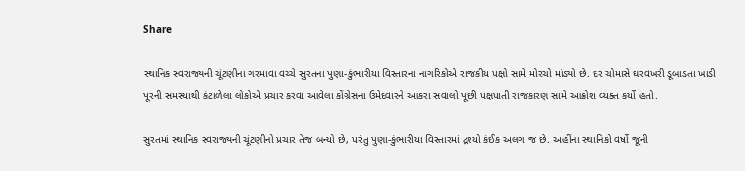Share

સ્થાનિક સ્વરાજ્યની ચૂંટણીના ગરમાવા વચ્ચે સુરતના પુણા-કુંભારીયા વિસ્તારના નાગરિકોએ રાજકીય પક્ષો સામે મોરચો માંડ્યો છે. દર ચોમાસે ઘરવખરી ડૂબાડતા ખાડી પૂરની સમસ્યાથી કંટાળેલા લોકોએ પ્રચાર કરવા આવેલા કોંગ્રેસના ઉમેદવારને આકરા સવાલો પૂછી પક્ષપાતી રાજકારણ સામે આક્રોશ વ્યક્ત કર્યો હતો.

સુરતમાં સ્થાનિક સ્વરાજ્યની ચૂંટણીનો પ્રચાર તેજ બન્યો છે, પરંતુ પુણા-કુંભારીયા વિસ્તારમાં દ્રશ્યો કંઈક અલગ જ છે. અહીંના સ્થાનિકો વર્ષો જૂની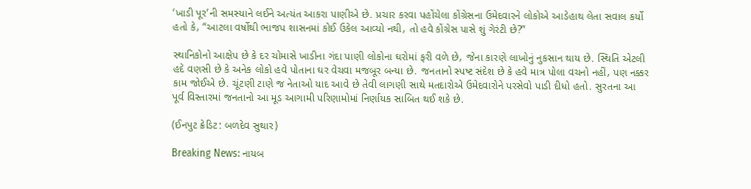‘ખાડી પૂર’ની સમસ્યાને લઈને અત્યંત આકરા પાણીએ છે. પ્રચાર કરવા પહોંચેલા કોંગ્રેસના ઉમેદવારને લોકોએ આડેહાથ લેતા સવાલ કર્યો હતો કે, “આટલા વર્ષોથી ભાજપ શાસનમાં કોઈ ઉકેલ આવ્યો નથી, તો હવે કોંગ્રેસ પાસે શું ગેરંટી છે?”

સ્થાનિકોનો આક્ષેપ છે કે દર ચોમાસે ખાડીના ગંદા પાણી લોકોના ઘરોમાં ફરી વળે છે, જેના કારણે લાખોનું નુકસાન થાય છે. સ્થિતિ એટલી હદે વણસી છે કે અનેક લોકો હવે પોતાના ઘર વેચવા મજબૂર બન્યા છે. જનતાનો સ્પષ્ટ સંદેશ છે કે હવે માત્ર પોલા વચનો નહીં, પણ નક્કર કામ જોઈએ છે. ચૂંટણી ટાણે જ નેતાઓ યાદ આવે છે તેવી લાગણી સાથે મતદારોએ ઉમેદવારોને પરસેવો પાડી દીધો હતો. સુરતના આ પૂર્વ વિસ્તારમાં જનતાનો આ મૂડ આગામી પરિણામોમાં નિર્ણાયક સાબિત થઈ શકે છે.

(ઈનપુટ ક્રેડિટ: બળદેવ સુથાર)

Breaking News: નાયબ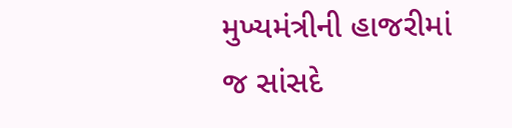મુખ્યમંત્રીની હાજરીમાં જ સાંસદે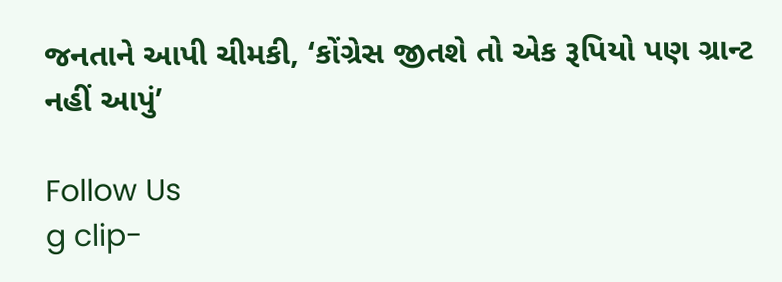જનતાને આપી ચીમકી, ‘કોંગ્રેસ જીતશે તો એક રૂપિયો પણ ગ્રાન્ટ નહીં આપું’

Follow Us
g clip-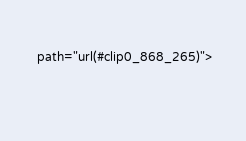path="url(#clip0_868_265)">